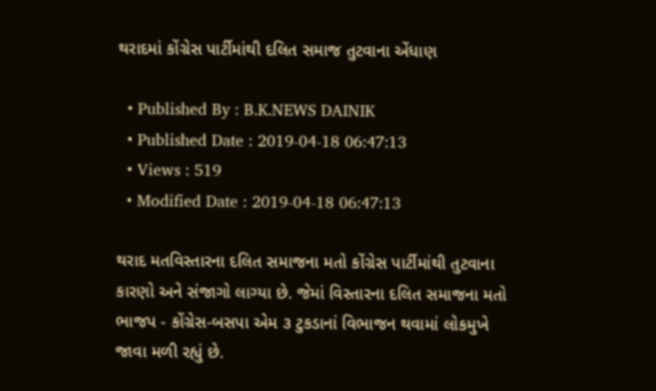થરાદમાં કોંગ્રેસ પાર્ટીમાંથી દલિત સમાજ તુટવાના એંધાણ

  • Published By : B.K.NEWS DAINIK
  • Published Date : 2019-04-18 06:47:13
  • Views : 519
  • Modified Date : 2019-04-18 06:47:13

થરાદ મતવિસ્તારના દલિત સમાજના મતો કોંગ્રેસ પાર્ટીમાંથી તુટવાના કારણો અને સંજાગો લાગ્યા છે. જેમાં વિસ્તારના દલિત સમાજના મતો ભાજપ - કોંગ્રેસ-બસપા એમ ૩ ટુકડાનાં વિભાજન થવામાં લોકમુખે જાવા મળી રહ્યું છે.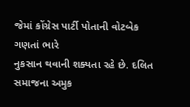જેમાં કોંગ્રેસ પાર્ટી પોતાની વોટબેક ગણતાં ભારે
નુકસાન થવાની શક્યતા રહે છે. દલિત સમાજના અમુક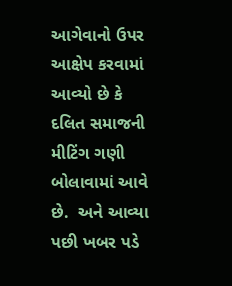આગેવાનો ઉપર આક્ષેપ કરવામાં આવ્યો છે કે દલિત સમાજની મીટિંગ ગણી બોલાવામાં આવે છે.  અને આવ્યા પછી ખબર પડે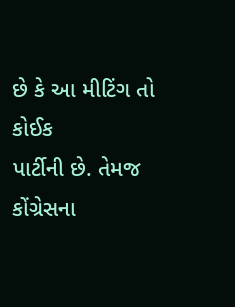છે કે આ મીટિંગ તો કોઈક
પાર્ટીની છે. તેમજ કોંગ્રેસના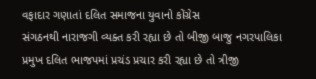વફાદાર ગણાતાં દલિત સમાજના યુવાનો કોંગ્રેસ
સંગઠનથી નારાજગી વ્યક્ત કરી રહ્યા છે તો બીજી બાજુ નગરપાલિકા પ્રમુખ દલિત ભાજપમાં પ્રચંડ પ્રચાર કરી રહ્યા છે તો ત્રીજી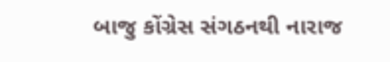બાજુ કોંગ્રેસ સંગઠનથી નારાજ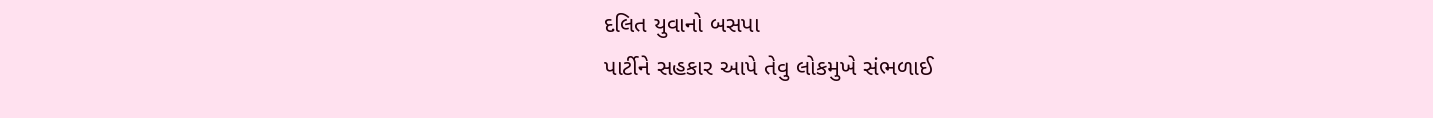દલિત યુવાનો બસપા
પાર્ટીને સહકાર આપે તેવુ લોકમુખે સંભળાઈ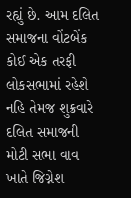રહ્યું છે. આમ દલિત સમાજના વોંટબેંક કોઈ એક તરફી લોકસભામાં રહેશે નહિ તેમજ શુક્રવારે દલિત સમાજની મોટી સભા વાવ ખાતે જિગ્નેશ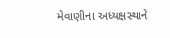મેવાણીના અધ્યક્ષસ્થાને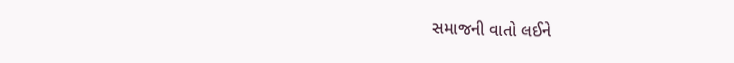સમાજની વાતો લઈને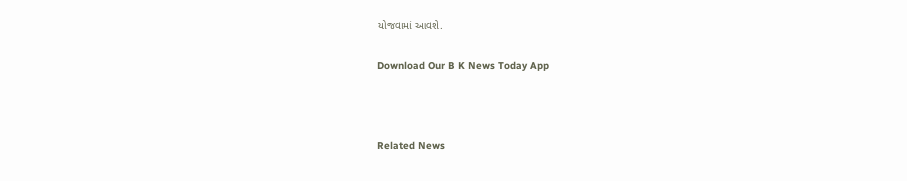યોજવામાં આવશે.

Download Our B K News Today App



Related News